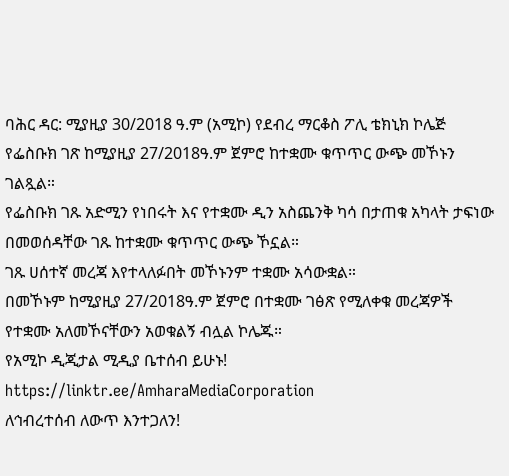ባሕር ዳር: ሚያዚያ 30/2018 ዓ.ም (አሚኮ) የደብረ ማርቆስ ፖሊ ቴክኒክ ኮሌጅ የፌስቡክ ገጽ ከሚያዚያ 27/2018ዓ.ም ጀምሮ ከተቋሙ ቁጥጥር ውጭ መኾኑን ገልጿል።
የፌስቡክ ገጹ አድሚን የነበሩት እና የተቋሙ ዲን አስጨንቅ ካሳ በታጠቁ አካላት ታፍነው በመወሰዳቸው ገጹ ከተቋሙ ቁጥጥር ውጭ ኾኗል።
ገጹ ሀሰተኛ መረጃ እየተላለፉበት መኾኑንም ተቋሙ አሳውቋል።
በመኾኑም ከሚያዚያ 27/2018ዓ.ም ጀምሮ በተቋሙ ገፅጽ የሚለቀቁ መረጃዎች የተቋሙ አለመኾናቸውን አወቁልኝ ብሏል ኮሌጁ።
የአሚኮ ዲጂታል ሚዲያ ቤተሰብ ይሁኑ!
https://linktr.ee/AmharaMediaCorporation
ለኅብረተሰብ ለውጥ እንተጋለን!